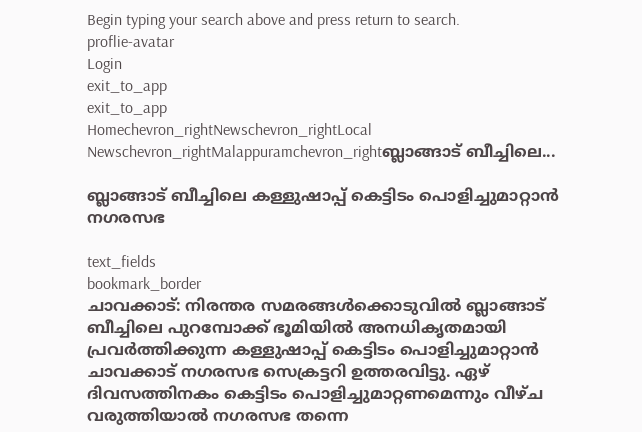Begin typing your search above and press return to search.
proflie-avatar
Login
exit_to_app
exit_to_app
Homechevron_rightNewschevron_rightLocal Newschevron_rightMalappuramchevron_rightബ്ലാങ്ങാട് ബീച്ചിലെ...

ബ്ലാങ്ങാട് ബീച്ചിലെ കള്ളുഷാപ്പ് കെട്ടിടം പൊളിച്ചുമാറ്റാൻ നഗരസഭ

text_fields
bookmark_border
ചാവക്കാട്: നിരന്തര സമരങ്ങൾക്കൊടുവിൽ ബ്ലാങ്ങാട് ബീച്ചിലെ പുറമ്പോക്ക് ഭൂമിയിൽ അനധികൃതമായി പ്രവർത്തിക്കുന്ന കള്ളുഷാപ്പ് കെട്ടിടം പൊളിച്ചുമാറ്റാൻ ചാവക്കാട് നഗരസഭ സെക്രട്ടറി ഉത്തരവിട്ടു. ഏഴ് ദിവസത്തിനകം കെട്ടിടം പൊളിച്ചുമാറ്റണമെന്നും വീഴ്ച വരുത്തിയാൽ നഗരസഭ തന്നെ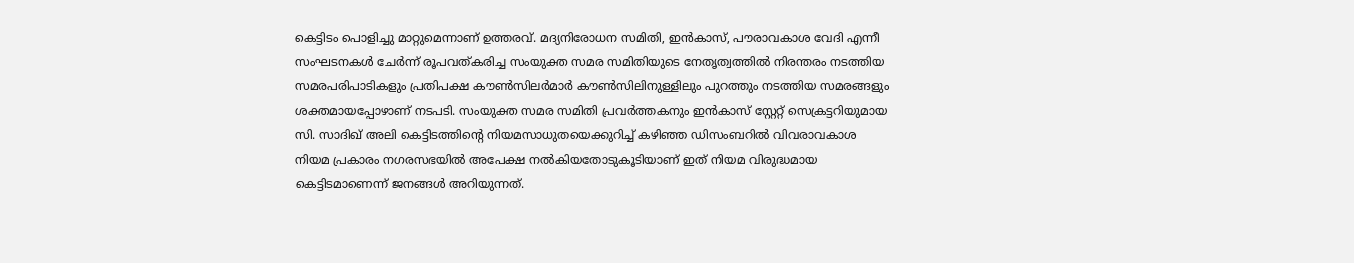കെട്ടിടം പൊളിച്ചു മാറ്റുമെന്നാണ് ഉത്തരവ്. മദ്യനിരോധന സമിതി, ഇൻകാസ്, പൗരാവകാശ വേദി എന്നീ സംഘടനകൾ ചേർന്ന് രൂപവത്കരിച്ച സംയുക്ത സമര സമിതിയുടെ നേതൃത്വത്തിൽ നിരന്തരം നടത്തിയ സമരപരിപാടികളും പ്രതിപക്ഷ കൗൺസിലർമാർ കൗൺസിലിനുള്ളിലും പുറത്തും നടത്തിയ സമരങ്ങളും ശക്തമായപ്പോഴാണ് നടപടി. സംയുക്ത സമര സമിതി പ്രവർത്തകനും ഇൻകാസ് സ്റ്റേറ്റ് സെക്രട്ടറിയുമായ സി. സാദിഖ് അലി കെട്ടിടത്തിന്‍റെ നിയമസാധുതയെക്കുറിച്ച് കഴിഞ്ഞ ഡിസംബറിൽ വിവരാവകാശ നിയമ പ്രകാരം നഗരസഭയിൽ അപേക്ഷ നൽകിയതോടുകൂടിയാണ് ഇത് നിയമ വിരുദ്ധമായ കെട്ടിടമാണെന്ന് ജനങ്ങൾ അറിയുന്നത്.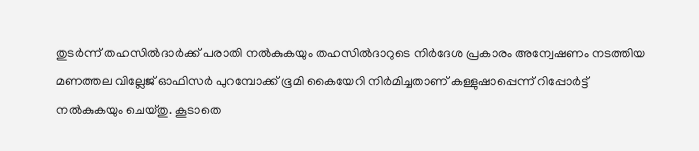തുടർന്ന് തഹസിൽദാർക്ക് പരാതി നൽകുകയും തഹസിൽദാറുടെ നിർദേശ പ്രകാരം അന്വേഷണം നടത്തിയ മണത്തല വില്ലേജ് ഓഫിസർ പുറമ്പോക്ക് ഭൂമി കൈയേറി നിർമിച്ചതാണ് കള്ളുഷാപ്പെന്ന് റിപ്പോർട്ട് നൽകുകയും ചെയ്തു. കൂടാതെ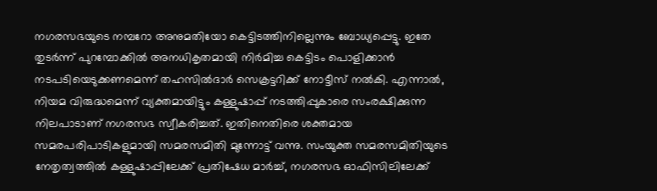നഗരസഭയുടെ നമ്പറോ അനുമതിയോ കെട്ടിടത്തിനില്ലെന്നും ബോധ്യപ്പെട്ടു. ഇതേ തുടർന്ന് പുറമ്പോക്കിൽ അനധികൃതമായി നിർമിച്ച കെട്ടിടം പൊളിക്കാൻ നടപടിയെടുക്കണമെന്ന് തഹസിൽദാർ സെക്രട്ടറിക്ക് നോട്ടീസ് നൽകി. എന്നാൽ, നിയമ വിരുദ്ധമെന്ന് വ്യക്തമായിട്ടും കള്ളുഷാപ്പ് നടത്തിപ്പുകാരെ സംരക്ഷിക്കുന്ന നിലപാടാണ് നഗരസഭ സ്വീകരിച്ചത്. ഇതിനെതിരെ ശക്തമായ സമരപരിപാടികളുമായി സമരസമിതി മുന്നോട്ട് വന്നു. സംയുക്ത സമരസമിതിയുടെ നേതൃത്വത്തിൽ കള്ളുഷാപ്പിലേക്ക് പ്രതിഷേധ മാർച്ച്, നഗരസഭ ഓഫിസിലിലേക്ക്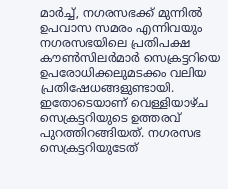മാർച്ച്, നഗരസഭക്ക് മുന്നിൽ ഉപവാസ സമരം എന്നിവയും നഗരസഭയിലെ പ്രതിപക്ഷ കൗൺസിലർമാർ സെക്രട്ടറിയെ ഉപരോധിക്കലുമടക്കം വലിയ പ്രതിഷേധങ്ങളുണ്ടായി. ഇതോടെയാണ് വെള്ളിയാഴ്ച സെക്രട്ടറിയുടെ ഉത്തരവ് പുറത്തിറങ്ങിയത്. നഗരസഭ സെക്രട്ടറിയുടേത്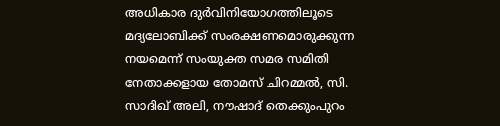അധികാര ദുർവിനിയോഗത്തിലൂടെ മദ്യലോബിക്ക് സംരക്ഷണമൊരുക്കുന്ന നയമെന്ന് സംയുക്ത സമര സമിതി നേതാക്കളായ തോമസ് ചിറമ്മൽ, സി. സാദിഖ് അലി, നൗഷാദ് തെക്കുംപുറം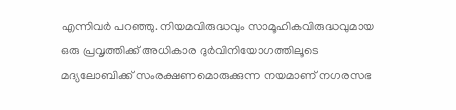എന്നിവർ പറഞ്ഞു. നിയമവിരുദ്ധവും സാമൂഹികവിരുദ്ധവുമായ ഒരു പ്രവൃത്തിക്ക് അധികാര ദുർവിനിയോഗത്തിലൂടെ മദ്യലോബിക്ക് സംരക്ഷണമൊരുക്കുന്ന നയമാണ് നഗരസഭ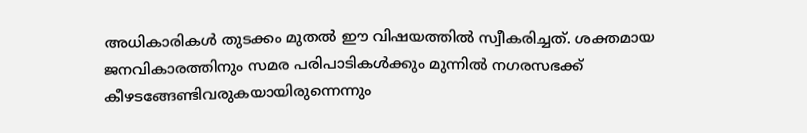അധികാരികൾ തുടക്കം മുതൽ ഈ വിഷയത്തിൽ സ്വീകരിച്ചത്. ശക്തമായ ജനവികാരത്തിനും സമര പരിപാടികൾക്കും മുന്നിൽ നഗരസഭക്ക് കീഴടങ്ങേണ്ടിവരുകയായിരുന്നെന്നും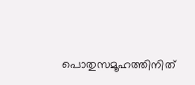പൊതുസമൂഹത്തിനിത്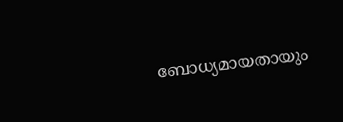ബോധ്യമായതായും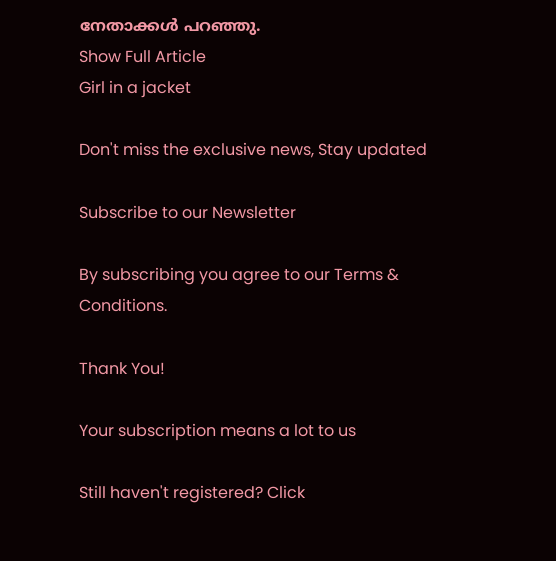നേതാക്കൾ പറഞ്ഞു.
Show Full Article
Girl in a jacket

Don't miss the exclusive news, Stay updated

Subscribe to our Newsletter

By subscribing you agree to our Terms & Conditions.

Thank You!

Your subscription means a lot to us

Still haven't registered? Click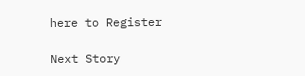here to Register

Next Story